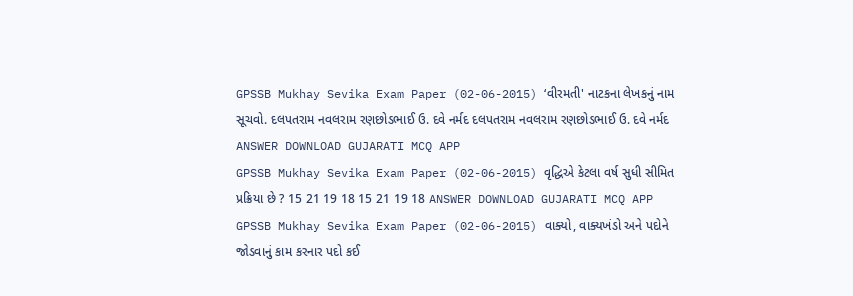GPSSB Mukhay Sevika Exam Paper (02-06-2015) ‘વીરમતી' નાટકના લેખકનું નામ સૂચવો. દલપતરામ નવલરામ રણછોડભાઈ ઉ. દવે નર્મદ દલપતરામ નવલરામ રણછોડભાઈ ઉ. દવે નર્મદ ANSWER DOWNLOAD GUJARATI MCQ APP
GPSSB Mukhay Sevika Exam Paper (02-06-2015) વૃદ્ધિએ કેટલા વર્ષ સુધી સીમિત પ્રક્રિયા છે ? 15 21 19 18 15 21 19 18 ANSWER DOWNLOAD GUJARATI MCQ APP
GPSSB Mukhay Sevika Exam Paper (02-06-2015) વાક્યો, વાક્યખંડો અને પદોને જોડવાનું કામ કરનાર પદો કઈ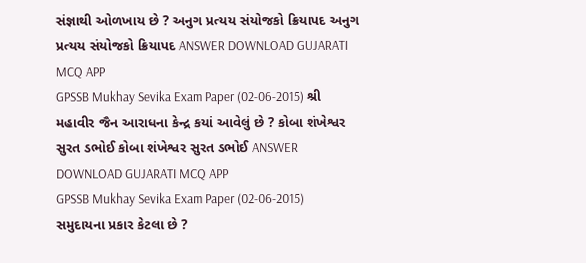સંજ્ઞાથી ઓળખાય છે ? અનુગ પ્રત્યય સંયોજકો ક્રિયાપદ અનુગ પ્રત્યય સંયોજકો ક્રિયાપદ ANSWER DOWNLOAD GUJARATI MCQ APP
GPSSB Mukhay Sevika Exam Paper (02-06-2015) શ્રી મહાવીર જૈન આરાધના કેન્દ્ર કયાં આવેલું છે ? કોબા શંખેશ્વર સુરત ડભોઈ કોબા શંખેશ્વર સુરત ડભોઈ ANSWER DOWNLOAD GUJARATI MCQ APP
GPSSB Mukhay Sevika Exam Paper (02-06-2015) સમુદાયના પ્રકાર કેટલા છે ?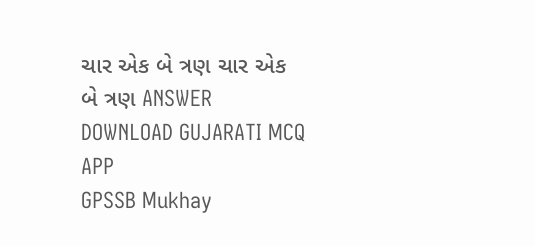ચાર એક બે ત્રણ ચાર એક બે ત્રણ ANSWER DOWNLOAD GUJARATI MCQ APP
GPSSB Mukhay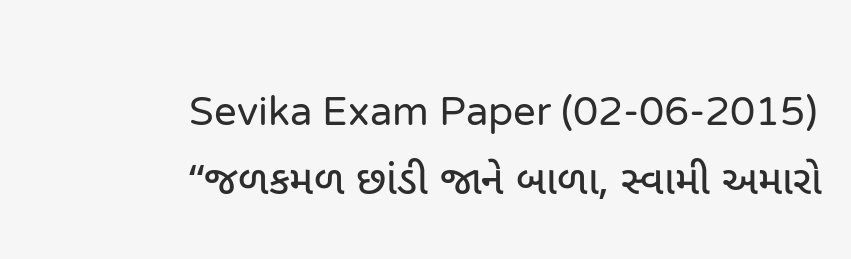Sevika Exam Paper (02-06-2015) “જળકમળ છાંડી જાને બાળા, સ્વામી અમારો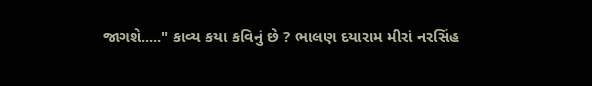જાગશે....." કાવ્ય કયા કવિનું છે ? ભાલણ દયારામ મીરાં નરસિંહ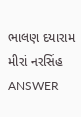ભાલણ દયારામ મીરાં નરસિંહ ANSWER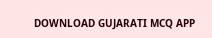DOWNLOAD GUJARATI MCQ APP